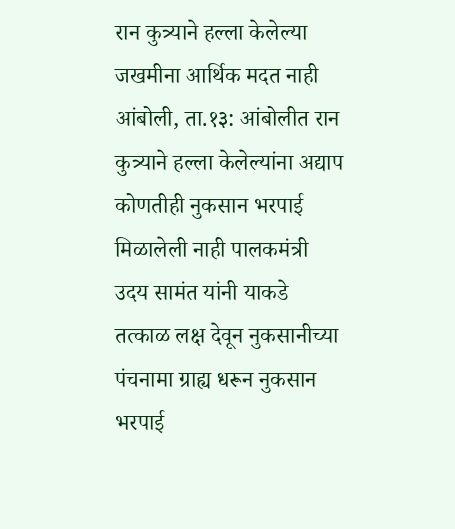रान कुत्र्याने हल्ला केलेल्या जखमीना आर्थिक मदत नाही
आंबोली, ता.१३: आंबोलीत रान कुत्र्याने हल्ला केलेल्यांना अद्याप कोणतीही नुकसान भरपाई मिळालेली नाही पालकमंत्री उदय सामंत यांनी याकडे तत्काळ लक्ष देवून नुकसानीच्या पंचनामा ग्राह्य धरून नुकसान भरपाई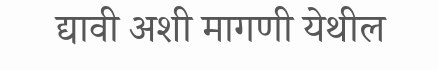द्यावी अशी मागणी येथील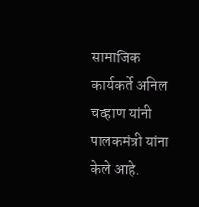सामाजिक कार्यकर्ते अनिल चव्हाण यांनी पालकमंत्री यांना केले आहे.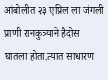आंबोलीत २३ एप्रिल ला जंगली प्राणी रानकुत्र्याने हैदोस घातला होता.त्यात साधारण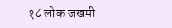१८ लोक जखमी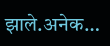झाले.अनेक…